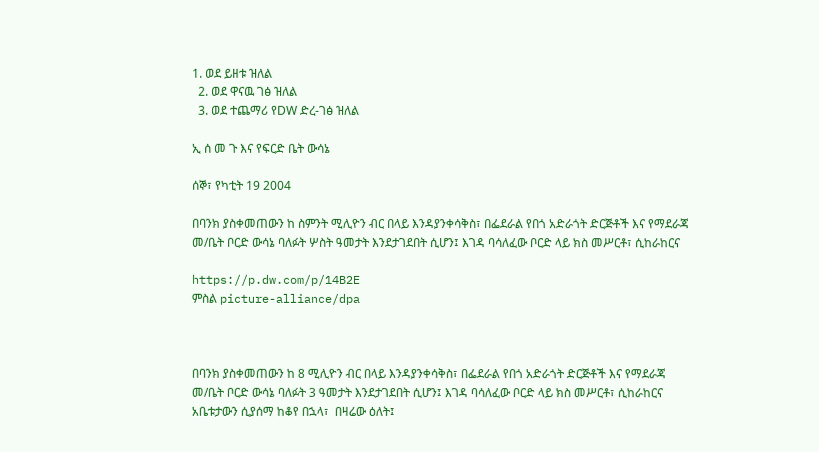1. ወደ ይዘቱ ዝለል
  2. ወደ ዋናዉ ገፅ ዝለል
  3. ወደ ተጨማሪ የDW ድረ-ገፅ ዝለል

ኢ ሰ መ ጉ እና የፍርድ ቤት ውሳኔ

ሰኞ፣ የካቲት 19 2004

በባንክ ያስቀመጠውን ከ ስምንት ሚሊዮን ብር በላይ እንዳያንቀሳቅስ፣ በፌደራል የበጎ አድራጎት ድርጅቶች እና የማደራጃ መ/ቤት ቦርድ ውሳኔ ባለፉት ሦስት ዓመታት እንደታገደበት ሲሆን፤ እገዳ ባሳለፈው ቦርድ ላይ ክስ መሥርቶ፣ ሲከራከርና

https://p.dw.com/p/14B2E
ምስል picture-alliance/dpa



በባንክ ያስቀመጠውን ከ 8 ሚሊዮን ብር በላይ እንዳያንቀሳቅስ፣ በፌደራል የበጎ አድራጎት ድርጅቶች እና የማደራጃ መ/ቤት ቦርድ ውሳኔ ባለፉት 3 ዓመታት እንደታገደበት ሲሆን፤ እገዳ ባሳለፈው ቦርድ ላይ ክስ መሥርቶ፣ ሲከራከርና አቤቱታውን ሲያሰማ ከቆየ በኋላ፣  በዛሬው ዕለት፤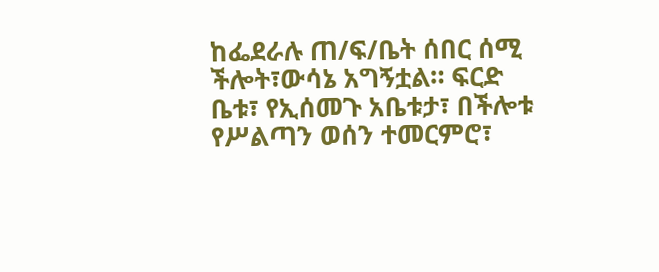ከፌደራሉ ጠ/ፍ/ቤት ሰበር ሰሚ ችሎት፣ውሳኔ አግኝቷል። ፍርድ ቤቱ፣ የኢሰመጉ አቤቱታ፣ በችሎቱ የሥልጣን ወሰን ተመርምሮ፣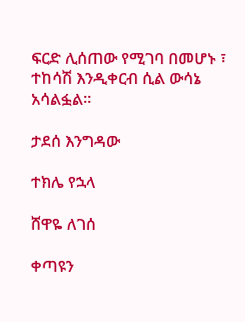ፍርድ ሊሰጠው የሚገባ በመሆኑ ፣ ተከሳሽ እንዲቀርብ ሲል ውሳኔ አሳልፏል።

ታደሰ እንግዳው

ተክሌ የኋላ

ሸዋዬ ለገሰ

ቀጣዩን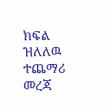ክፍል ዝለለዉ ተጨማሪ መረጃ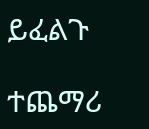ይፈልጉ

ተጨማሪ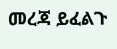መረጃ ይፈልጉ